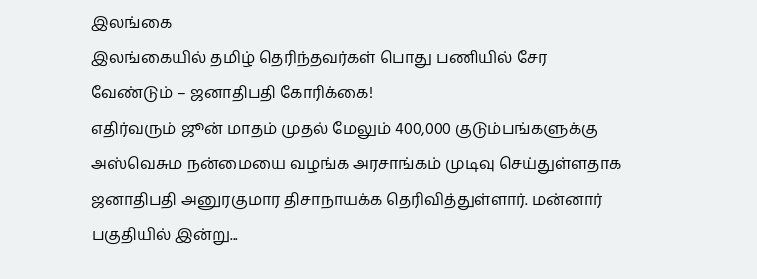இலங்கை
இலங்கையில் தமிழ் தெரிந்தவர்கள் பொது பணியில் சேர வேண்டும் – ஜனாதிபதி கோரிக்கை!
எதிர்வரும் ஜூன் மாதம் முதல் மேலும் 400,000 குடும்பங்களுக்கு அஸ்வெசும நன்மையை வழங்க அரசாங்கம் முடிவு செய்துள்ளதாக ஜனாதிபதி அனுரகுமார திசாநாயக்க தெரிவித்துள்ளார். மன்னார் பகுதியில் இன்று...